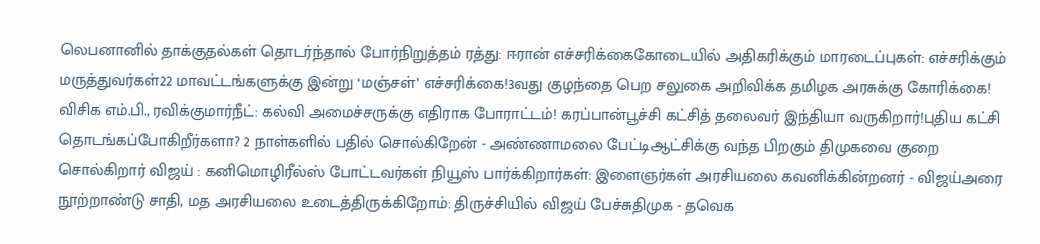லெபனானில் தாக்குதல்கள் தொடர்ந்தால் போர்நிறுத்தம் ரத்து: ஈரான் எச்சரிக்கைகோடையில் அதிகரிக்கும் மாரடைப்புகள்: எச்சரிக்கும் மருத்துவர்கள்22 மாவட்டங்களுக்கு இன்று ‘மஞ்சள்’ எச்சரிக்கை!3வது குழந்தை பெற சலுகை அறிவிக்க தமிழக அரசுக்கு கோரிக்கை! விசிக எம்.பி., ரவிக்குமார்நீட்: கல்வி அமைச்சருக்கு எதிராக போராட்டம்! கரப்பான்பூச்சி கட்சித் தலைவர் இந்தியா வருகிறார்!புதிய கட்சி தொடங்கப்போகிறீர்களா? 2 நாள்களில் பதில் சொல்கிறேன் - அண்ணாமலை பேட்டிஆட்சிக்கு வந்த பிறகும் திமுகவை குறை சொல்கிறார் விஜய் : கனிமொழிரீல்ஸ் போட்டவர்கள் நியூஸ் பார்க்கிறார்கள்: இளைஞர்கள் அரசியலை கவனிக்கின்றனர் - விஜய்அரை நூற்றாண்டு சாதி, மத அரசியலை உடைத்திருக்கிறோம்: திருச்சியில் விஜய் பேச்சுதிமுக - தவெக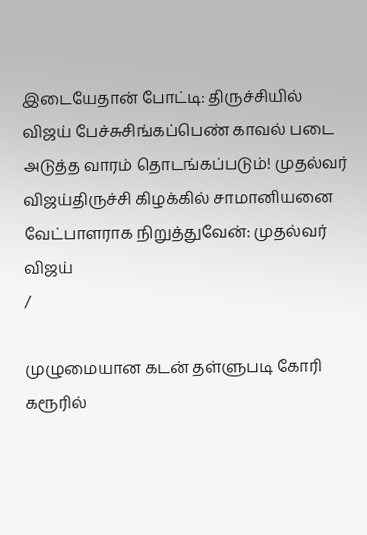இடையேதான் போட்டி: திருச்சியில் விஜய் பேச்சுசிங்கப்பெண் காவல் படை அடுத்த வாரம் தொடங்கப்படும்! முதல்வர் விஜய்திருச்சி கிழக்கில் சாமானியனை வேட்பாளராக நிறுத்துவேன்: முதல்வர் விஜய்
/

முழுமையான கடன் தள்ளுபடி கோரி கரூரில்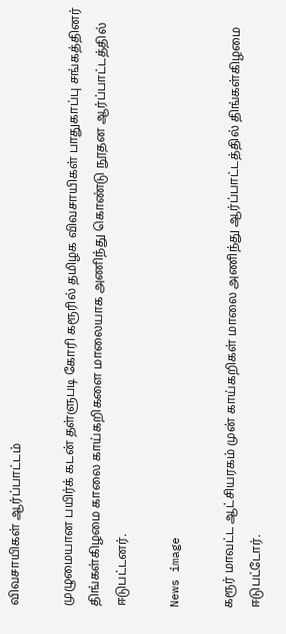விவசாயிகள் ஆர்ப்பாட்டம்

முழுமையான பயிர்க் கடன் தள்ளுபடி கோரி கரூரில் தமிழக விவசாயிகள் பாதுகாப்பு சங்கத்தினர் திங்கள்கிழமை காலை காய்கறிகளை மாலையாக அணிந்து கொண்டு நூதன ஆர்ப்பாட்டத்தில் ஈடுபட்டனர்.

News image

கரூர் மாவட்ட ஆட்சியரகம் முன் காய்கறிகள் மாலை அணிந்து ஆர்ப்பாட்டத்தில் திங்கள்கிழமை ஈடுபட்டோர்.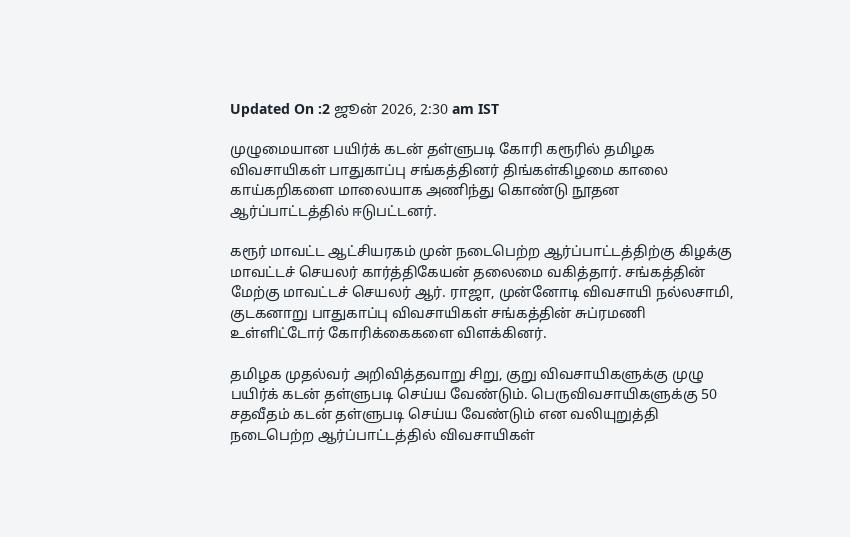Updated On :2 ஜூன் 2026, 2:30 am IST

முழுமையான பயிர்க் கடன் தள்ளுபடி கோரி கரூரில் தமிழக விவசாயிகள் பாதுகாப்பு சங்கத்தினர் திங்கள்கிழமை காலை காய்கறிகளை மாலையாக அணிந்து கொண்டு நூதன ஆர்ப்பாட்டத்தில் ஈடுபட்டனர்.

கரூர் மாவட்ட ஆட்சியரகம் முன் நடைபெற்ற ஆர்ப்பாட்டத்திற்கு கிழக்கு மாவட்டச் செயலர் கார்த்திகேயன் தலைமை வகித்தார். சங்கத்தின் மேற்கு மாவட்டச் செயலர் ஆர். ராஜா, முன்னோடி விவசாயி நல்லசாமி, குடகனாறு பாதுகாப்பு விவசாயிகள் சங்கத்தின் சுப்ரமணி உள்ளிட்டோர் கோரிக்கைகளை விளக்கினர்.

தமிழக முதல்வர் அறிவித்தவாறு சிறு, குறு விவசாயிகளுக்கு முழு பயிர்க் கடன் தள்ளுபடி செய்ய வேண்டும். பெருவிவசாயிகளுக்கு 50 சதவீதம் கடன் தள்ளுபடி செய்ய வேண்டும் என வலியுறுத்தி நடைபெற்ற ஆர்ப்பாட்டத்தில் விவசாயிகள்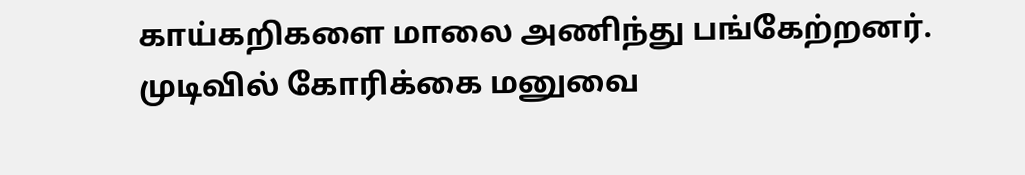காய்கறிகளை மாலை அணிந்து பங்கேற்றனர். முடிவில் கோரிக்கை மனுவை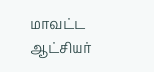மாவட்ட ஆட்சியர்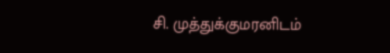சி. முத்துக்குமரனிடம்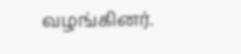வழங்கினர்.